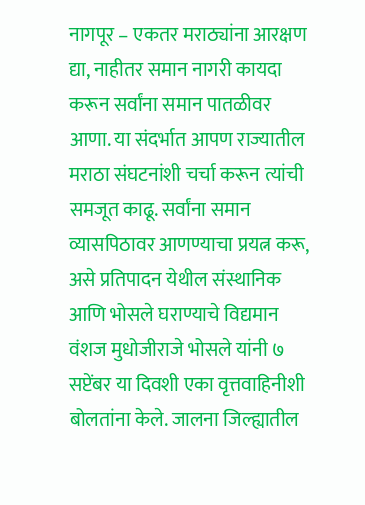नागपूर – एकतर मराठ्यांना आरक्षण द्या, नाहीतर समान नागरी कायदा करून सर्वांना समान पातळीवर आणा. या संदर्भात आपण राज्यातील मराठा संघटनांशी चर्चा करून त्यांची समजूत काढू. सर्वांना समान व्यासपिठावर आणण्याचा प्रयत्न करू, असे प्रतिपादन येथील संस्थानिक आणि भोसले घराण्याचे विद्यमान वंशज मुधोजीराजे भोसले यांनी ७ सप्टेंबर या दिवशी एका वृत्तवाहिनीशी बोलतांना केले. जालना जिल्ह्यातील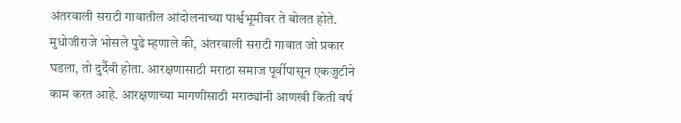अंतरवाली सराटी गावातील आंदोलनाच्या पार्श्वभूमीवर ते बोलत होते.
मुधोजीराजे भोसले पुढे म्हणाले की, अंतरवाली सराटी गावात जो प्रकार घडला, तो दुर्दैवी होता. आरक्षणासाठी मराठा समाज पूर्वीपासून एकजुटीने काम करत आहे. आरक्षणाच्या मागणीसाठी मराठ्यांनी आणखी किती वर्ष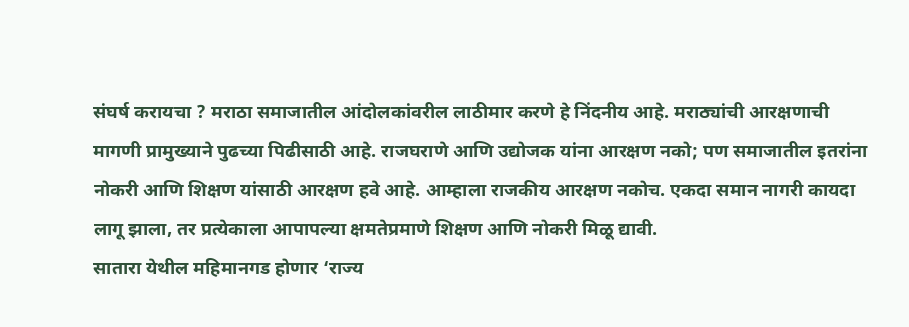संघर्ष करायचा ? मराठा समाजातील आंदोलकांवरील लाठीमार करणे हे निंदनीय आहे. मराठ्यांची आरक्षणाची मागणी प्रामुख्याने पुढच्या पिढीसाठी आहे. राजघराणे आणि उद्योजक यांना आरक्षण नको; पण समाजातील इतरांना नोकरी आणि शिक्षण यांसाठी आरक्षण हवे आहे. आम्हाला राजकीय आरक्षण नकोच. एकदा समान नागरी कायदा लागू झाला, तर प्रत्येकाला आपापल्या क्षमतेप्रमाणे शिक्षण आणि नोकरी मिळू द्यावी.
सातारा येथील महिमानगड होणार ‘राज्य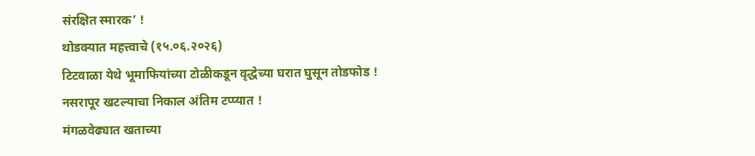संरक्षित स्मारक’ !
थोडक्यात महत्त्वाचे (१५.०६.२०२६)
टिटवाळा येथे भूमाफियांच्या टोळीकडून वृद्धेच्या घरात घुसून तोडफोड !
नसरापूर खटल्याचा निकाल अंतिम टप्प्यात !
मंगळवेढ्यात खताच्या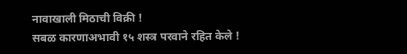नावाखाली मिठाची विक्री !
सबळ कारणाअभावी १५ शस्त्र परवाने रहित केले !